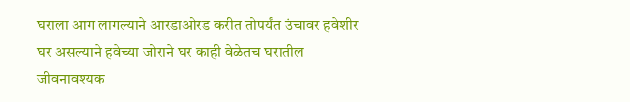घराला आग लागल्याने आरडाओरड करीत तोपर्यंत उंचावर हवेशीर घर असल्याने हवेच्या जोराने घर काही वेळेतच घरातील जीवनावश्यक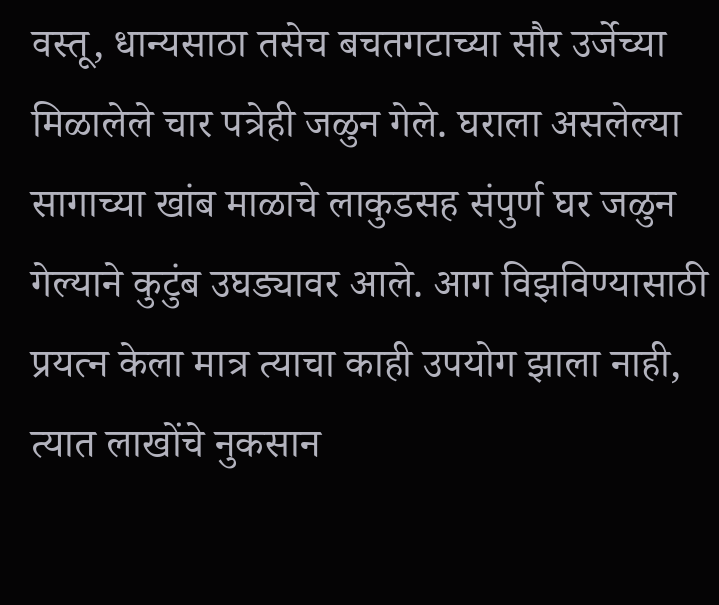वस्तू, धान्यसाठा तसेच बचतगटाच्या सौर उर्जेच्या मिळालेले चार पत्रेही जळुन गेले. घराला असलेल्या सागाच्या खांब माळाचे लाकुडसह संपुर्ण घर जळुन गेल्याने कुटुंब उघड्यावर आले. आग विझविण्यासाठी प्रयत्न केला मात्र त्याचा काही उपयोग झाला नाही, त्यात लाखोंचे नुकसान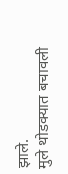झाले.
मुले थोडक्यात बचावली